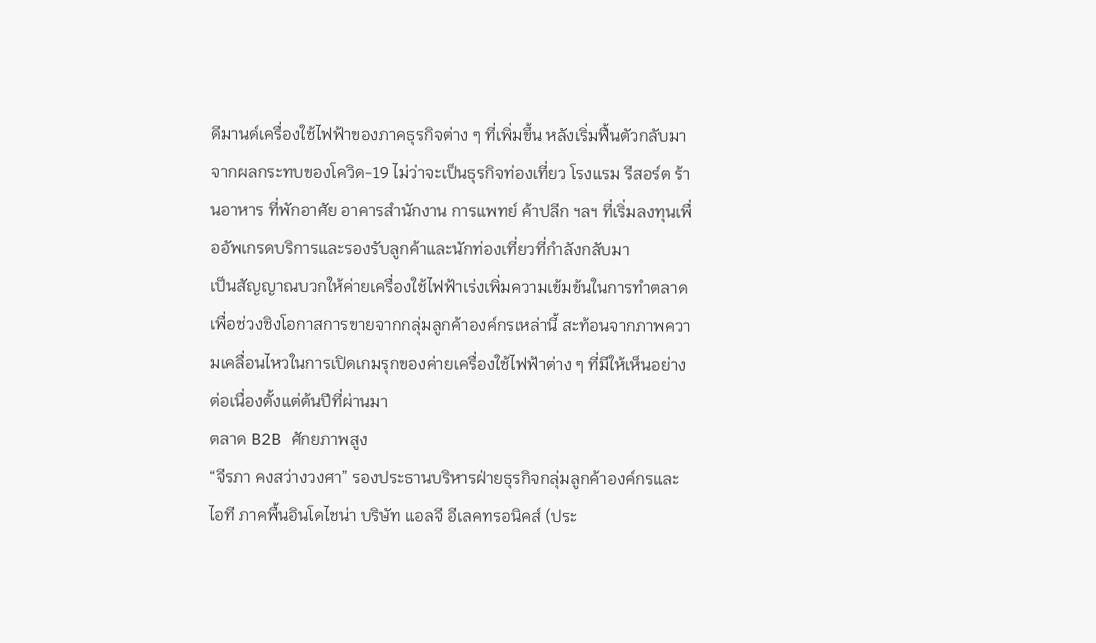ดีมานด์เครื่องใช้ไฟฟ้าของภาคธุรกิจต่าง ๆ ที่เพิ่มขึ้น หลังเริ่มฟื้นตัวกลับมาจากผลกระทบของโควิด-19 ไม่ว่าจะเป็นธุรกิจท่องเที่ยว โรงแรม รีสอร์ต ร้านอาหาร ที่พักอาศัย อาคารสำนักงาน การแพทย์ ค้าปลีก ฯลฯ ที่เริ่มลงทุนเพื่ออัพเกรดบริการและรองรับลูกค้าและนักท่องเที่ยวที่กำลังกลับมา
เป็นสัญญาณบวกให้ค่ายเครื่องใช้ไฟฟ้าเร่งเพิ่มความเข้มข้นในการทำตลาดเพื่อช่วงชิงโอกาสการขายจากกลุ่มลูกค้าองค์กรเหล่านี้ สะท้อนจากภาพความเคลื่อนไหวในการเปิดเกมรุกของค่ายเครื่องใช้ไฟฟ้าต่าง ๆ ที่มีให้เห็นอย่างต่อเนื่องตั้งแต่ต้นปีที่ผ่านมา
ตลาด B2B ศักยภาพสูง
“จีรภา คงสว่างวงศา” รองประธานบริหารฝ่ายธุรกิจกลุ่มลูกค้าองค์กรและไอที ภาคพื้นอินโดไชน่า บริษัท แอลจี อีเลคทรอนิคส์ (ประ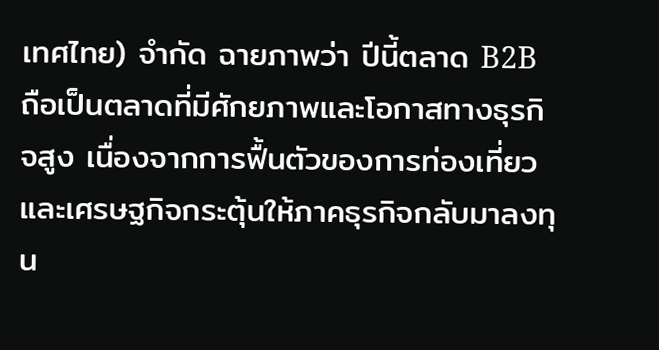เทศไทย) จำกัด ฉายภาพว่า ปีนี้ตลาด B2B ถือเป็นตลาดที่มีศักยภาพและโอกาสทางธุรกิจสูง เนื่องจากการฟื้นตัวของการท่องเที่ยวและเศรษฐกิจกระตุ้นให้ภาคธุรกิจกลับมาลงทุน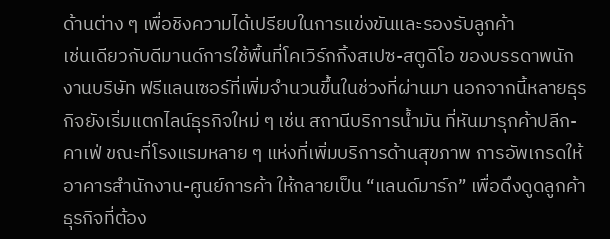ด้านต่าง ๆ เพื่อชิงความได้เปรียบในการแข่งขันและรองรับลูกค้า
เช่นเดียวกับดีมานด์การใช้พื้นที่โคเวิร์กกิ้งสเปซ-สตูดิโอ ของบรรดาพนักงานบริษัท ฟรีแลนเซอร์ที่เพิ่มจำนวนขึ้นในช่วงที่ผ่านมา นอกจากนี้หลายธุรกิจยังเริ่มแตกไลน์ธุรกิจใหม่ ๆ เช่น สถานีบริการน้ำมัน ที่หันมารุกค้าปลีก-คาเฟ่ ขณะที่โรงแรมหลาย ๆ แห่งที่เพิ่มบริการด้านสุขภาพ การอัพเกรดให้อาคารสำนักงาน-ศูนย์การค้า ให้กลายเป็น “แลนด์มาร์ก” เพื่อดึงดูดลูกค้า ธุรกิจที่ต้อง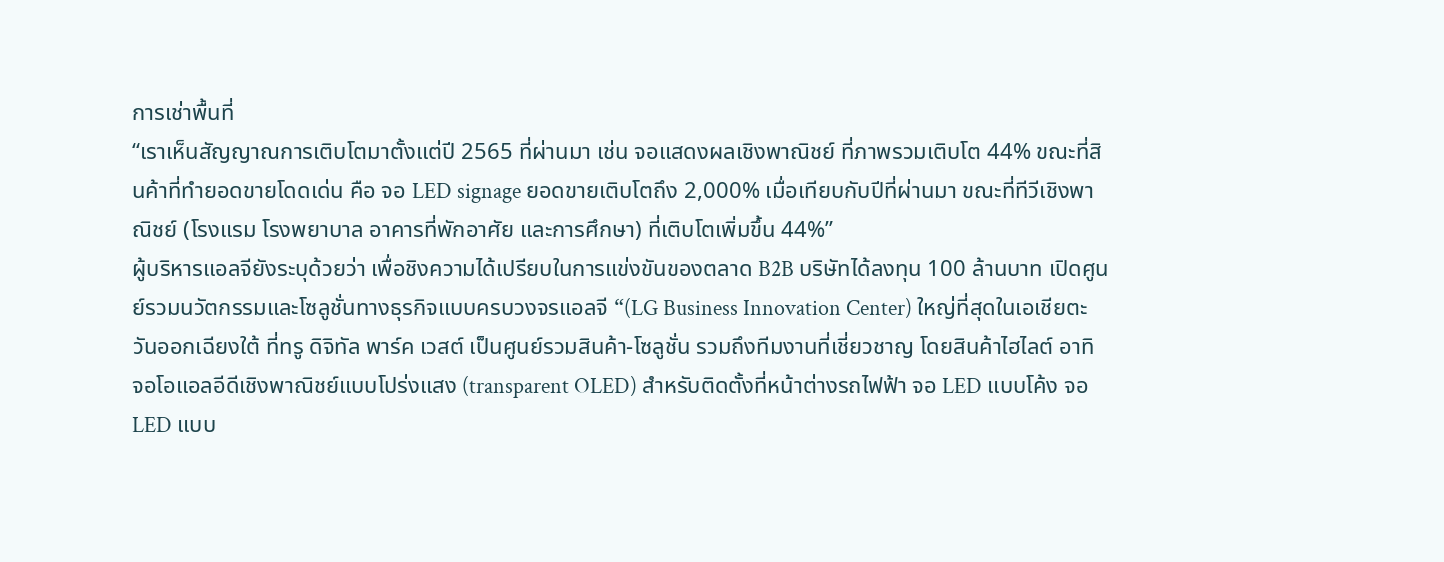การเช่าพื้นที่
“เราเห็นสัญญาณการเติบโตมาตั้งแต่ปี 2565 ที่ผ่านมา เช่น จอแสดงผลเชิงพาณิชย์ ที่ภาพรวมเติบโต 44% ขณะที่สินค้าที่ทำยอดขายโดดเด่น คือ จอ LED signage ยอดขายเติบโตถึง 2,000% เมื่อเทียบกับปีที่ผ่านมา ขณะที่ทีวีเชิงพาณิชย์ (โรงแรม โรงพยาบาล อาคารที่พักอาศัย และการศึกษา) ที่เติบโตเพิ่มขึ้น 44%”
ผู้บริหารแอลจียังระบุด้วยว่า เพื่อชิงความได้เปรียบในการแข่งขันของตลาด B2B บริษัทได้ลงทุน 100 ล้านบาท เปิดศูนย์รวมนวัตกรรมและโซลูชั่นทางธุรกิจแบบครบวงจรแอลจี “(LG Business Innovation Center) ใหญ่ที่สุดในเอเชียตะวันออกเฉียงใต้ ที่ทรู ดิจิทัล พาร์ค เวสต์ เป็นศูนย์รวมสินค้า-โซลูชั่น รวมถึงทีมงานที่เชี่ยวชาญ โดยสินค้าไฮไลต์ อาทิ จอโอแอลอีดีเชิงพาณิชย์แบบโปร่งแสง (transparent OLED) สำหรับติดตั้งที่หน้าต่างรถไฟฟ้า จอ LED แบบโค้ง จอ LED แบบ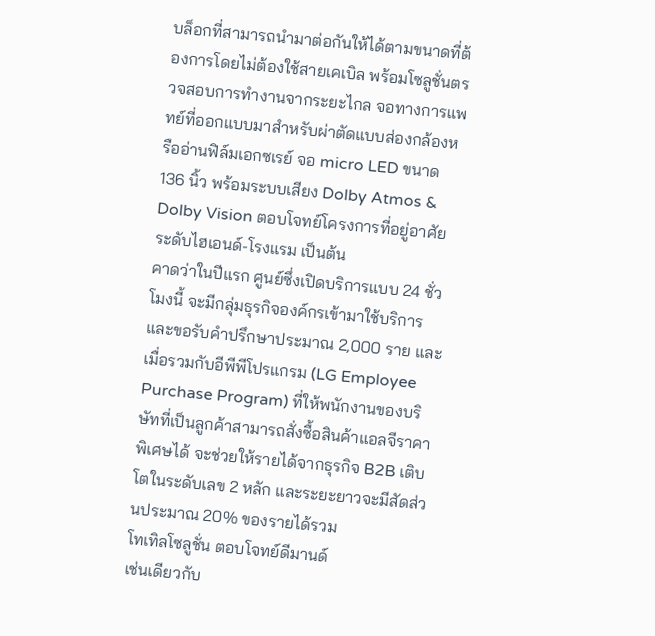บล็อกที่สามารถนำมาต่อกันให้ได้ตามขนาดที่ต้องการโดยไม่ต้องใช้สายเคเบิล พร้อมโซลูชั่นตรวจสอบการทำงานจากระยะไกล จอทางการแพทย์ที่ออกแบบมาสำหรับผ่าตัดแบบส่องกล้องหรืออ่านฟิล์มเอกซเรย์ จอ micro LED ขนาด 136 นิ้ว พร้อมระบบเสียง Dolby Atmos & Dolby Vision ตอบโจทย์โครงการที่อยู่อาศัยระดับไฮเอนด์-โรงแรม เป็นต้น
คาดว่าในปีแรก ศูนย์ซึ่งเปิดบริการแบบ 24 ชั่วโมงนี้ จะมีกลุ่มธุรกิจองค์กรเข้ามาใช้บริการและขอรับคำปรึกษาประมาณ 2,000 ราย และเมื่อรวมกับอีพีพีโปรแกรม (LG Employee Purchase Program) ที่ให้พนักงานของบริษัทที่เป็นลูกค้าสามารถสั่งซื้อสินค้าแอลจีราคาพิเศษได้ จะช่วยให้รายได้จากธุรกิจ B2B เติบโตในระดับเลข 2 หลัก และระยะยาวจะมีสัดส่วนประมาณ 20% ของรายได้รวม
โทเทิลโซลูชั่น ตอบโจทย์ดีมานด์
เช่นเดียวกับ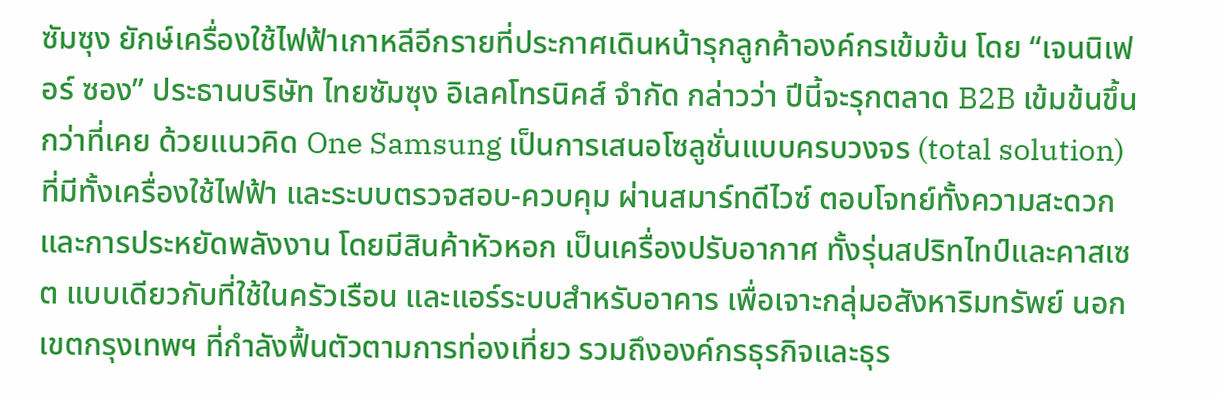ซัมซุง ยักษ์เครื่องใช้ไฟฟ้าเกาหลีอีกรายที่ประกาศเดินหน้ารุกลูกค้าองค์กรเข้มข้น โดย “เจนนิเฟอร์ ซอง” ประธานบริษัท ไทยซัมซุง อิเลคโทรนิคส์ จำกัด กล่าวว่า ปีนี้จะรุกตลาด B2B เข้มข้นขึ้นกว่าที่เคย ด้วยแนวคิด One Samsung เป็นการเสนอโซลูชั่นแบบครบวงจร (total solution) ที่มีทั้งเครื่องใช้ไฟฟ้า และระบบตรวจสอบ-ควบคุม ผ่านสมาร์ทดีไวซ์ ตอบโจทย์ทั้งความสะดวกและการประหยัดพลังงาน โดยมีสินค้าหัวหอก เป็นเครื่องปรับอากาศ ทั้งรุ่นสปริทไทป์และคาสเซต แบบเดียวกับที่ใช้ในครัวเรือน และแอร์ระบบสำหรับอาคาร เพื่อเจาะกลุ่มอสังหาริมทรัพย์ นอกเขตกรุงเทพฯ ที่กำลังฟื้นตัวตามการท่องเที่ยว รวมถึงองค์กรธุรกิจและธุร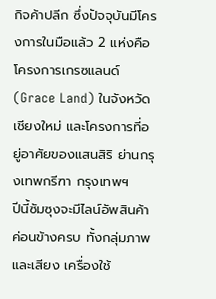กิจค้าปลีก ซึ่งปัจจุบันมีโครงการในมือแล้ว 2 แห่งคือ โครงการเกรซแลนด์ (Grace Land) ในจังหวัดเชียงใหม่ และโครงการที่อยู่อาศัยของแสนสิริ ย่านกรุงเทพกรีฑา กรุงเทพฯ
ปีนี้ซัมซุงจะมีไลน์อัพสินค้าค่อนข้างครบ ทั้งกลุ่มภาพและเสียง เครื่องใช้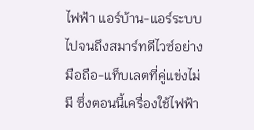ไฟฟ้า แอร์บ้าน-แอร์ระบบ ไปจนถึงสมาร์ทดีไวซ์อย่างมือถือ-แท็บเลตที่คู่แข่งไม่มี ซึ่งตอนนี้เครื่องใช้ไฟฟ้า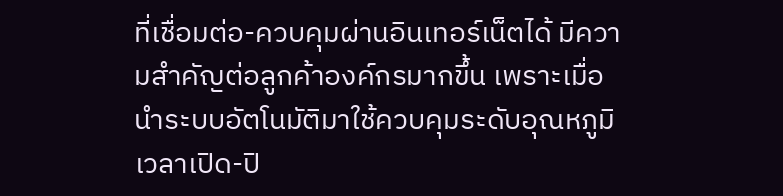ที่เชื่อมต่อ-ควบคุมผ่านอินเทอร์เน็ตได้ มีความสำคัญต่อลูกค้าองค์กรมากขึ้น เพราะเมื่อนำระบบอัตโนมัติมาใช้ควบคุมระดับอุณหภูมิ เวลาเปิด-ปิ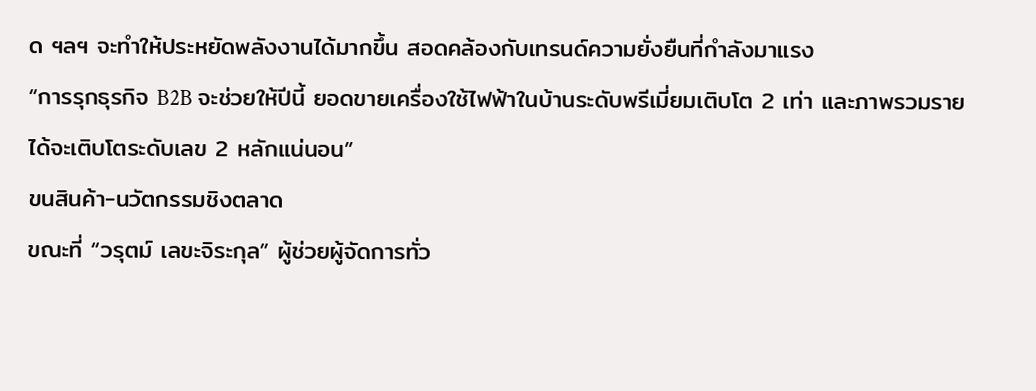ด ฯลฯ จะทำให้ประหยัดพลังงานได้มากขึ้น สอดคล้องกับเทรนด์ความยั่งยืนที่กำลังมาแรง
“การรุกธุรกิจ B2B จะช่วยให้ปีนี้ ยอดขายเครื่องใช้ไฟฟ้าในบ้านระดับพรีเมี่ยมเติบโต 2 เท่า และภาพรวมรายได้จะเติบโตระดับเลข 2 หลักแน่นอน”
ขนสินค้า-นวัตกรรมชิงตลาด
ขณะที่ “วรุตม์ เลขะจิระกุล” ผู้ช่วยผู้จัดการทั่ว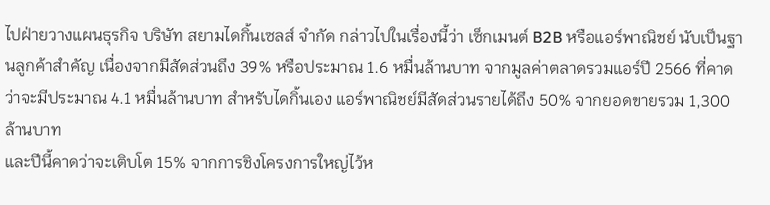ไปฝ่ายวางแผนธุรกิจ บริษัท สยามไดกิ้นเซลส์ จำกัด กล่าวไปในเรื่องนี้ว่า เซ็กเมนต์ B2B หรือแอร์พาณิชย์ นับเป็นฐานลูกค้าสำคัญ เนื่องจากมีสัดส่วนถึง 39% หรือประมาณ 1.6 หมื่นล้านบาท จากมูลค่าตลาดรวมแอร์ปี 2566 ที่คาดว่าจะมีประมาณ 4.1 หมื่นล้านบาท สำหรับไดกิ้นเอง แอร์พาณิชย์มีสัดส่วนรายได้ถึง 50% จากยอดขายรวม 1,300 ล้านบาท
และปีนี้คาดว่าจะเติบโต 15% จากการชิงโครงการใหญ่ไว้ห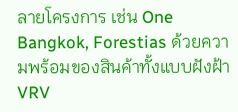ลายโครงการ เช่น One Bangkok, Forestias ด้วยความพร้อมของสินค้าทั้งแบบฝังฝ้า VRV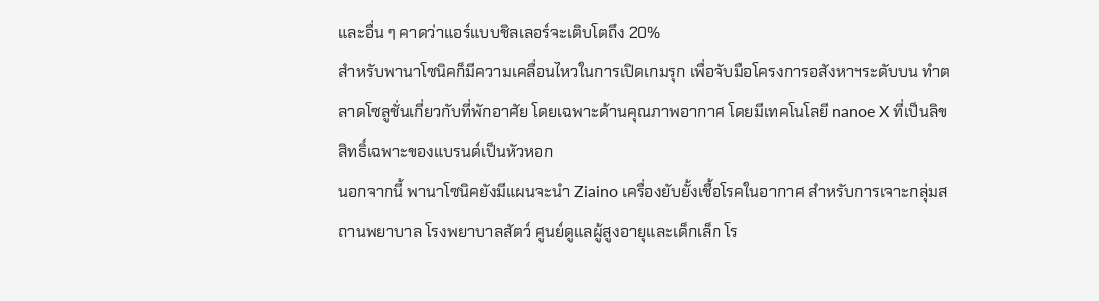และอื่น ๆ คาดว่าแอร์แบบชิลเลอร์จะเติบโตถึง 20%
สำหรับพานาโซนิคก็มีความเคลื่อนไหวในการเปิดเกมรุก เพื่อจับมือโครงการอสังหาฯระดับบน ทำตลาดโซลูชั่นเกี่ยวกับที่พักอาศัย โดยเฉพาะด้านคุณภาพอากาศ โดยมีเทคโนโลยี nanoe X ที่เป็นลิขสิทธิ์เฉพาะของแบรนด์เป็นหัวหอก
นอกจากนี้ พานาโซนิคยังมีแผนจะนำ Ziaino เครื่องยับยั้งเชื้อโรคในอากาศ สำหรับการเจาะกลุ่มสถานพยาบาล โรงพยาบาลสัตว์ ศูนย์ดูแลผู้สูงอายุและเด็กเล็ก โร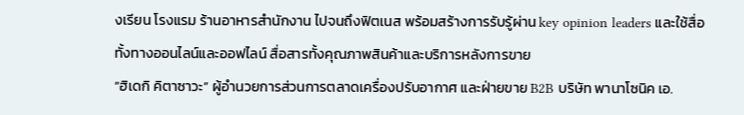งเรียน โรงแรม ร้านอาหารสำนักงาน ไปจนถึงฟิตเนส พร้อมสร้างการรับรู้ผ่าน key opinion leaders และใช้สื่อทั้งทางออนไลน์และออฟไลน์ สื่อสารทั้งคุณภาพสินค้าและบริการหลังการขาย
“ฮิเดกิ คิตาซาวะ” ผู้อำนวยการส่วนการตลาดเครื่องปรับอากาศ และฝ่ายขาย B2B บริษัท พานาโซนิค เอ.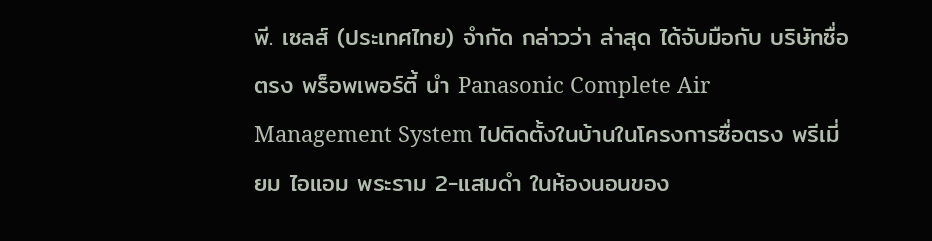พี. เซลส์ (ประเทศไทย) จำกัด กล่าวว่า ล่าสุด ได้จับมือกับ บริษัทซื่อตรง พร็อพเพอร์ตี้ นำ Panasonic Complete Air Management System ไปติดตั้งในบ้านในโครงการซื่อตรง พรีเมี่ยม ไอแอม พระราม 2-แสมดำ ในห้องนอนของ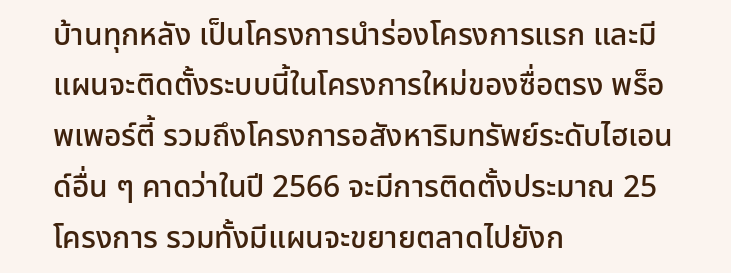บ้านทุกหลัง เป็นโครงการนำร่องโครงการแรก และมีแผนจะติดตั้งระบบนี้ในโครงการใหม่ของซื่อตรง พร็อพเพอร์ตี้ รวมถึงโครงการอสังหาริมทรัพย์ระดับไฮเอนด์อื่น ๆ คาดว่าในปี 2566 จะมีการติดตั้งประมาณ 25 โครงการ รวมทั้งมีแผนจะขยายตลาดไปยังก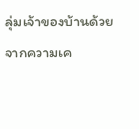ลุ่มเจ้าของบ้านด้วย
จากความเค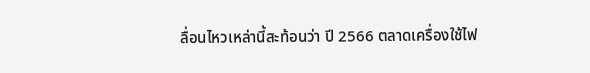ลื่อนไหวเหล่านี้สะท้อนว่า ปี 2566 ตลาดเครื่องใช้ไฟ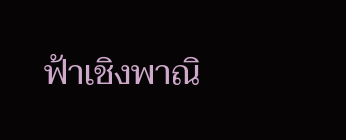ฟ้าเชิงพาณิ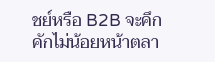ชย์หรือ B2B จะคึกคักไม่น้อยหน้าตลา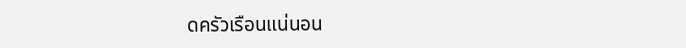ดครัวเรือนแน่นอน